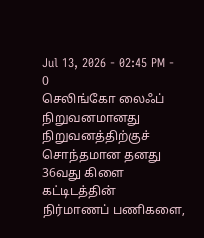Jul 13, 2026 - 02:45 PM -
0
செலிங்கோ லைஃப் நிறுவனமானது நிறுவனத்திற்குச் சொந்தமான தனது 36வது கிளை கட்டிடத்தின் நிர்மாணப் பணிகளை,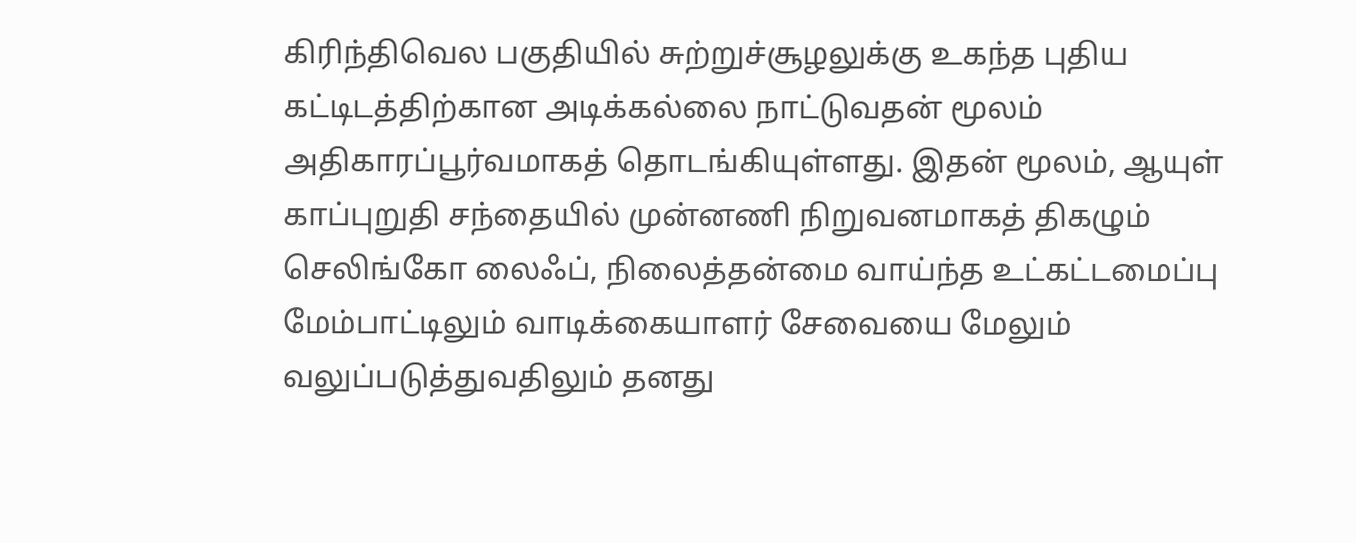கிரிந்திவெல பகுதியில் சுற்றுச்சூழலுக்கு உகந்த புதிய கட்டிடத்திற்கான அடிக்கல்லை நாட்டுவதன் மூலம் அதிகாரப்பூர்வமாகத் தொடங்கியுள்ளது. இதன் மூலம், ஆயுள் காப்புறுதி சந்தையில் முன்னணி நிறுவனமாகத் திகழும் செலிங்கோ லைஃப், நிலைத்தன்மை வாய்ந்த உட்கட்டமைப்பு மேம்பாட்டிலும் வாடிக்கையாளர் சேவையை மேலும் வலுப்படுத்துவதிலும் தனது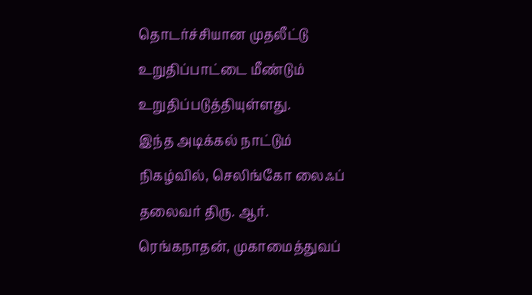தொடர்ச்சியான முதலீட்டு உறுதிப்பாட்டை மீண்டும் உறுதிப்படுத்தியுள்ளது.
இந்த அடிக்கல் நாட்டும் நிகழ்வில், செலிங்கோ லைஃப் தலைவர் திரு. ஆர். ரெங்கநாதன், முகாமைத்துவப்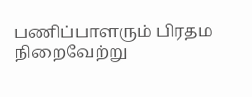பணிப்பாளரும் பிரதம நிறைவேற்று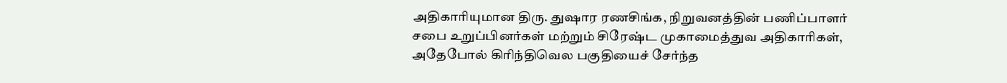அதிகாரியுமான திரு. துஷார ரணசிங்க, நிறுவனத்தின் பணிப்பாளர் சபை உறுப்பினர்கள் மற்றும் சிரேஷ்ட முகாமைத்துவ அதிகாரிகள், அதேபோல் கிரிந்திவெல பகுதியைச் சேர்ந்த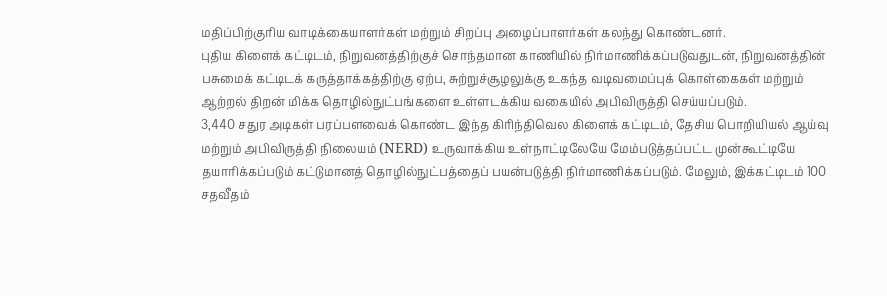மதிப்பிற்குரிய வாடிக்கையாளர்கள் மற்றும் சிறப்பு அழைப்பாளர்கள் கலந்து கொண்டனர்.
புதிய கிளைக் கட்டிடம், நிறுவனத்திற்குச் சொந்தமான காணியில் நிர்மாணிக்கப்படுவதுடன், நிறுவனத்தின் பசுமைக் கட்டிடக் கருத்தாக்கத்திற்கு ஏற்ப, சுற்றுச்சூழலுக்கு உகந்த வடிவமைப்புக் கொள்கைகள் மற்றும் ஆற்றல் திறன் மிக்க தொழில்நுட்பங்களை உள்ளடக்கிய வகையில் அபிவிருத்தி செய்யப்படும்.
3,440 சதுர அடிகள் பரப்பளவைக் கொண்ட இந்த கிரிந்திவெல கிளைக் கட்டிடம், தேசிய பொறியியல் ஆய்வு மற்றும் அபிவிருத்தி நிலையம் (NERD) உருவாக்கிய உள்நாட்டிலேயே மேம்படுத்தப்பட்ட முன்கூட்டியே தயாரிக்கப்படும் கட்டுமானத் தொழில்நுட்பத்தைப் பயன்படுத்தி நிர்மாணிக்கப்படும். மேலும், இக்கட்டிடம் 100 சதவீதம்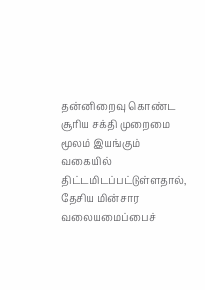தன்னிறைவு கொண்ட சூரிய சக்தி முறைமை மூலம் இயங்கும் வகையில் திட்டமிடப்பட்டுள்ளதால், தேசிய மின்சார வலையமைப்பைச்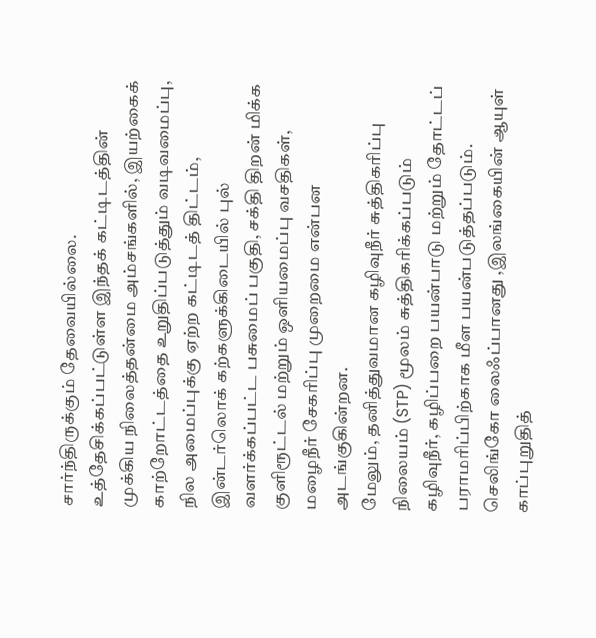சார்ந்திருக்கும் தேவையில்லை.
உத்தேசிக்கப்பட்டுள்ள இந்தக் கட்டிடத்தின் முக்கிய நிலைத்தன்மை அம்சங்களில், இயற்கைக் காற்றோட்டத்தை உறுதிப்படுத்தும் வடிவமைப்பு, நில அமைப்புக்கு ஏற்ற கட்டிடத் திட்டம், இன்டர்லொக் கற்களுக்கிடையில் புல் வளர்க்கப்பட்ட பசுமைப் பகுதி, சக்தி திறன் மிக்க குளிரூட்டல் மற்றும் ஒளியமைப்பு வசதிகள், மழைநீர் சேகரிப்பு முறைமை என்பன அடங்குகின்றன.
மேலும், தனித்துவமான கழிவுநீர் சுத்திகரிப்பு நிலையம் (STP) மூலம் சுத்திகரிக்கப்படும் கழிவுநீர், கழிப்பறை பயன்பாடு மற்றும் தோட்டப் பராமரிப்பிற்காக மீள பயன்படுத்தப்படும். செலிங்கோ லைஃப்பானது ,இலங்கையின் ஆயுள் காப்புறுதித்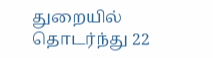துறையில் தொடர்ந்து 22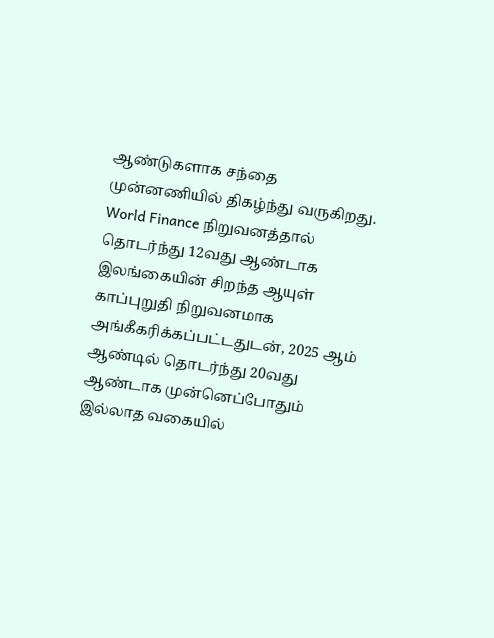ஆண்டுகளாக சந்தை முன்னணியில் திகழ்ந்து வருகிறது. World Finance நிறுவனத்தால் தொடர்ந்து 12வது ஆண்டாக இலங்கையின் சிறந்த ஆயுள் காப்புறுதி நிறுவனமாக அங்கீகரிக்கப்பட்டதுடன், 2025 ஆம் ஆண்டில் தொடர்ந்து 20வது ஆண்டாக முன்னெப்போதும் இல்லாத வகையில்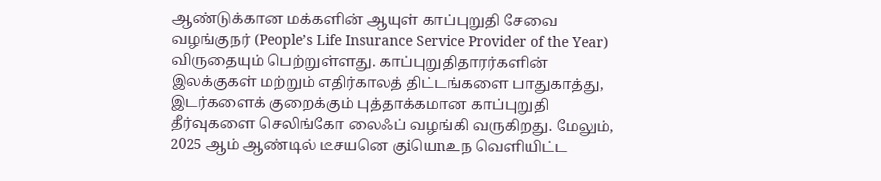ஆண்டுக்கான மக்களின் ஆயுள் காப்புறுதி சேவை வழங்குநர் (People’s Life Insurance Service Provider of the Year) விருதையும் பெற்றுள்ளது. காப்புறுதிதாரர்களின் இலக்குகள் மற்றும் எதிர்காலத் திட்டங்களை பாதுகாத்து, இடர்களைக் குறைக்கும் புத்தாக்கமான காப்புறுதி தீர்வுகளை செலிங்கோ லைஃப் வழங்கி வருகிறது. மேலும், 2025 ஆம் ஆண்டில் டீசயனெ குiயெnஉந வெளியிட்ட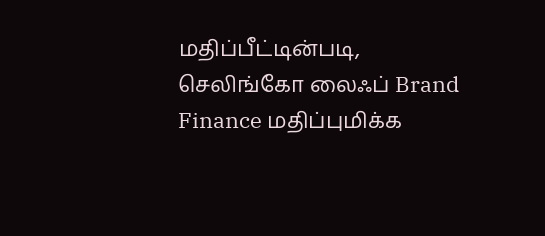மதிப்பீட்டின்படி, செலிங்கோ லைஃப் Brand Finance மதிப்புமிக்க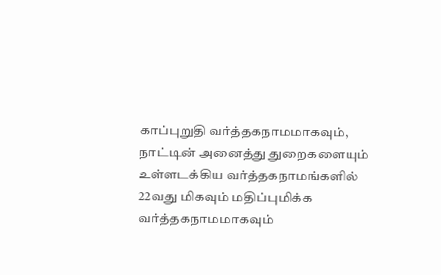காப்புறுதி வர்த்தகநாமமாகவும், நாட்டின் அனைத்து துறைகளையும் உள்ளடக்கிய வர்த்தகநாமங்களில் 22வது மிகவும் மதிப்புமிக்க வர்த்தகநாமமாகவும்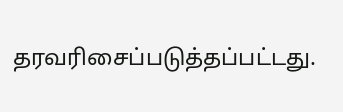தரவரிசைப்படுத்தப்பட்டது.